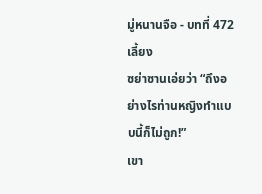มู่หนานจือ - บทที่ 472 เลี้ยง
ซย่าซานเอ่ยว่า “ถึงอย่างไรท่านหญิงทำแบบนี้ก็ไม่ถูก!”
เขา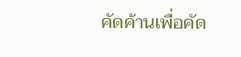คัดค้านเพื่อคัด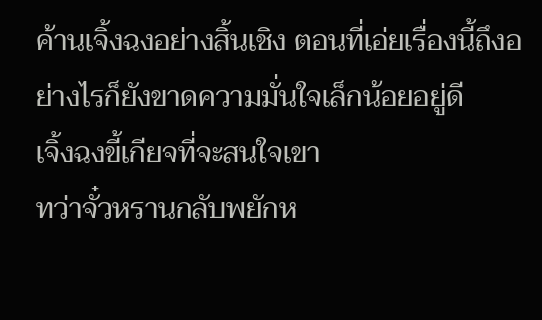ค้านเจิ้งฉงอย่างสิ้นเชิง ตอนที่เอ่ยเรื่องนี้ถึงอย่างไรก็ยังขาดความมั่นใจเล็กน้อยอยู่ดี
เจิ้งฉงขี้เกียจที่จะสนใจเขา
ทว่าจั๋วหรานกลับพยักห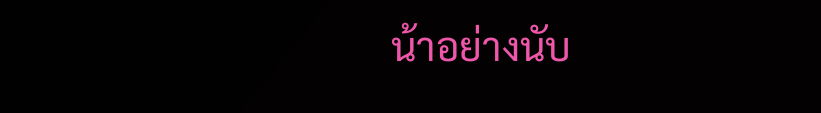น้าอย่างนับ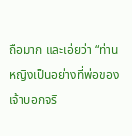ถือมาก และเอ่ยว่า “ท่านหญิงเป็นอย่างที่พ่อของเจ้าบอกจริ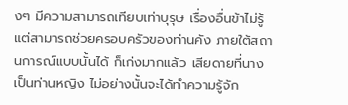งๆ มีความสามารถเทียบเท่าบุรุษ เรื่องอื่นข้าไม่รู้ แต่สามารถช่วยครอบครัวของท่านคัง ภายใต้สถานการณ์แบบนั้นได้ ก็เก่งมากแล้ว เสียดายที่นางเป็นท่านหญิง ไม่อย่างนั้นจะได้ทำความรู้จัก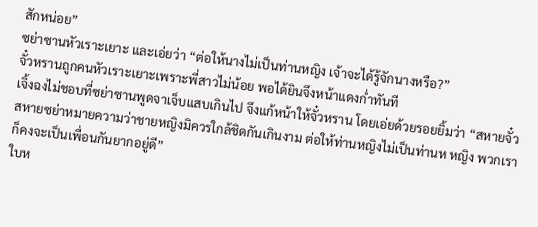สักหน่อย”
ซย่าซานหัวเราะเยาะ และเอ่ยว่า “ต่อให้นางไม่เป็นท่านหญิง เจ้าจะได้รู้จักนางหรือ?”
จั๋วหรานถูกคนหัวเราะเยาะเพราะพี่สาวไม่น้อย พอได้ยินจึงหน้าแดงก่ำทันที
เจิ้งฉงไม่ชอบที่ซย่าซานพูดจาเจ็บแสบเกินไป จึงแก้หน้าให้จั๋วหราน โดยเอ่ยด้วยรอยยิ้มว่า “สหายจั๋ว สหายซย่าหมายความว่าชายหญิงมิควรใกล้ชิดกันเกินงาม ต่อให้ท่านหญิงไม่เป็นท่านห หญิง พวกเราก็คงจะเป็นเพื่อนกันยากอยู่ดี”
ใบห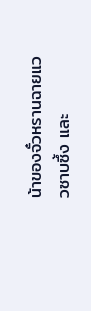น้าของจั๋วหรานฉายแววซาบซึ้ง และ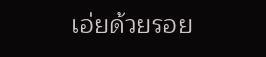เอ่ยด้วยรอย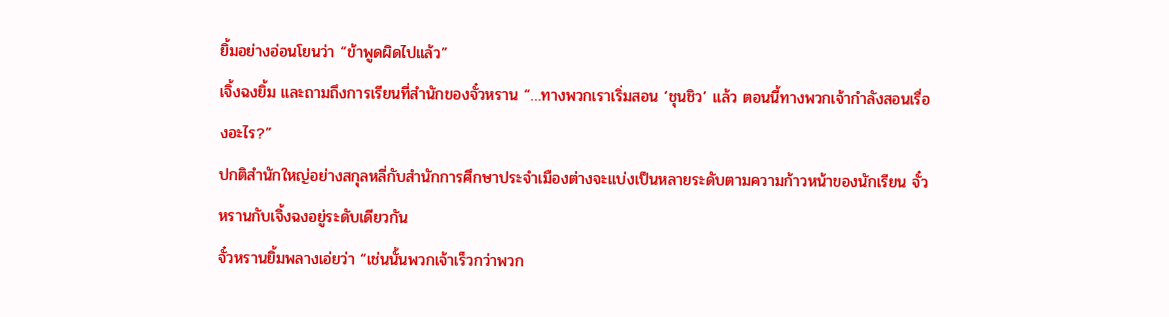ยิ้มอย่างอ่อนโยนว่า “ข้าพูดผิดไปแล้ว”
เจิ้งฉงยิ้ม และถามถึงการเรียนที่สำนักของจั๋วหราน “…ทางพวกเราเริ่มสอน ‘ชุนชิว’ แล้ว ตอนนี้ทางพวกเจ้ากำลังสอนเรื่องอะไร?”
ปกติสำนักใหญ่อย่างสกุลหลี่กับสำนักการศึกษาประจำเมืองต่างจะแบ่งเป็นหลายระดับตามความก้าวหน้าของนักเรียน จั๋วหรานกับเจิ้งฉงอยู่ระดับเดียวกัน
จั๋วหรานยิ้มพลางเอ่ยว่า “เช่นนั้นพวกเจ้าเร็วกว่าพวก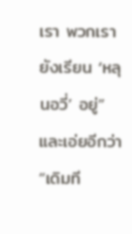เรา พวกเรายังเรียน ‘หลุนอวี่’ อยู่” และเอ่ยอีกว่า “เดิมที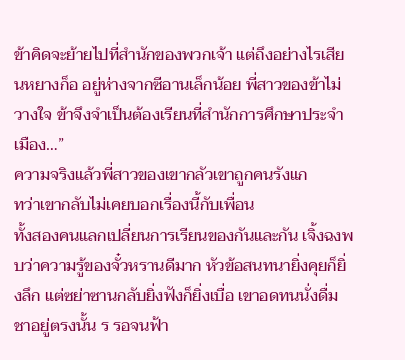ข้าคิดจะย้ายไปที่สำนักของพวกเจ้า แต่ถึงอย่างไรเสียนหยางก็อ อยู่ห่างจากซีอานเล็กน้อย พี่สาวของข้าไม่วางใจ ข้าจึงจำเป็นต้องเรียนที่สำนักการศึกษาประจำเมือง…”
ความจริงแล้วพี่สาวของเขากลัวเขาถูกคนรังแก
ทว่าเขากลับไม่เคยบอกเรื่องนี้กับเพื่อน
ทั้งสองคนแลกเปลี่ยนการเรียนของกันและกัน เจิ้งฉงพบว่าความรู้ของจั๋วหรานดีมาก หัวข้อสนทนายิ่งคุยก็ยิ่งลึก แต่ซย่าซานกลับยิ่งฟังก็ยิ่งเบื่อ เขาอดทนนั่งดื่มชาอยู่ตรงนั้น ร รอจนฟ้า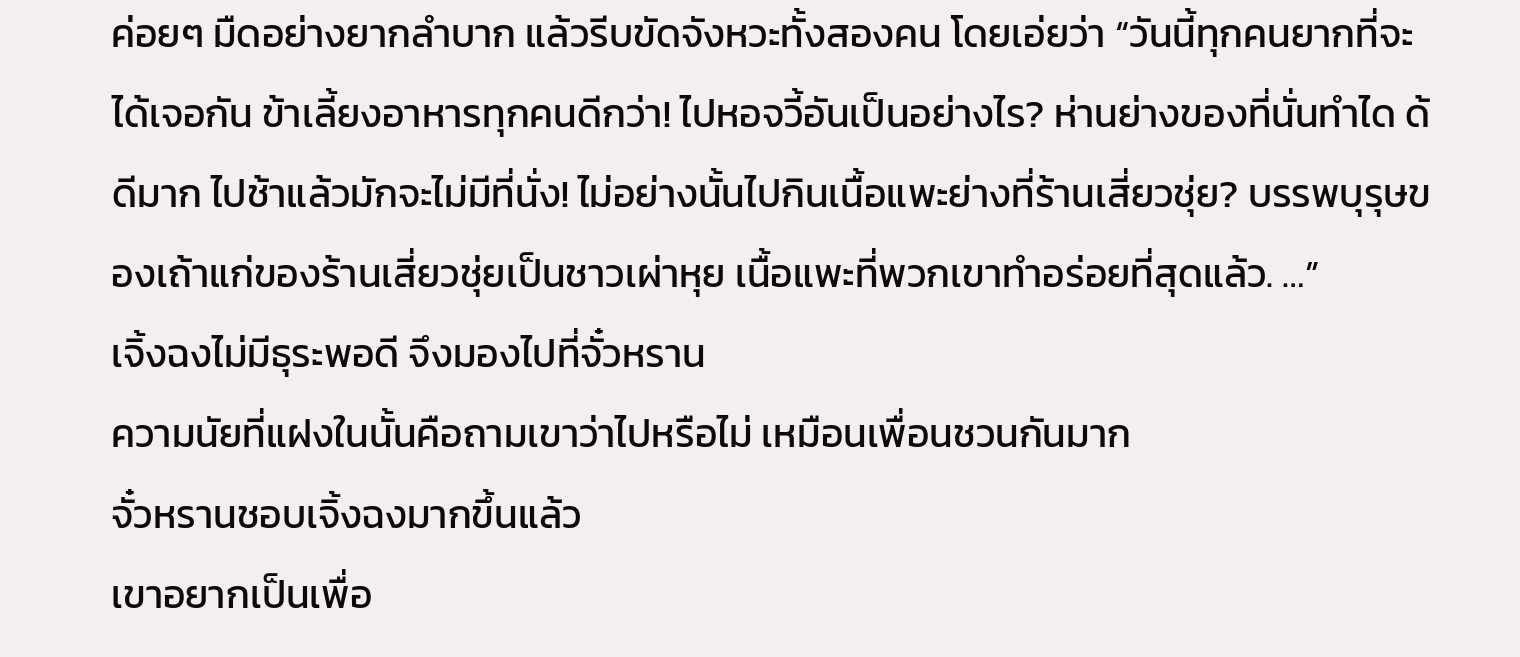ค่อยๆ มืดอย่างยากลำบาก แล้วรีบขัดจังหวะทั้งสองคน โดยเอ่ยว่า “วันนี้ทุกคนยากที่จะได้เจอกัน ข้าเลี้ยงอาหารทุกคนดีกว่า! ไปหอจวี้อันเป็นอย่างไร? ห่านย่างของที่นั่นทำได ด้ดีมาก ไปช้าแล้วมักจะไม่มีที่นั่ง! ไม่อย่างนั้นไปกินเนื้อแพะย่างที่ร้านเสี่ยวชุ่ย? บรรพบุรุษของเถ้าแก่ของร้านเสี่ยวชุ่ยเป็นชาวเผ่าหุย เนื้อแพะที่พวกเขาทำอร่อยที่สุดแล้ว. …”
เจิ้งฉงไม่มีธุระพอดี จึงมองไปที่จั๋วหราน
ความนัยที่แฝงในนั้นคือถามเขาว่าไปหรือไม่ เหมือนเพื่อนชวนกันมาก
จั๋วหรานชอบเจิ้งฉงมากขึ้นแล้ว
เขาอยากเป็นเพื่อ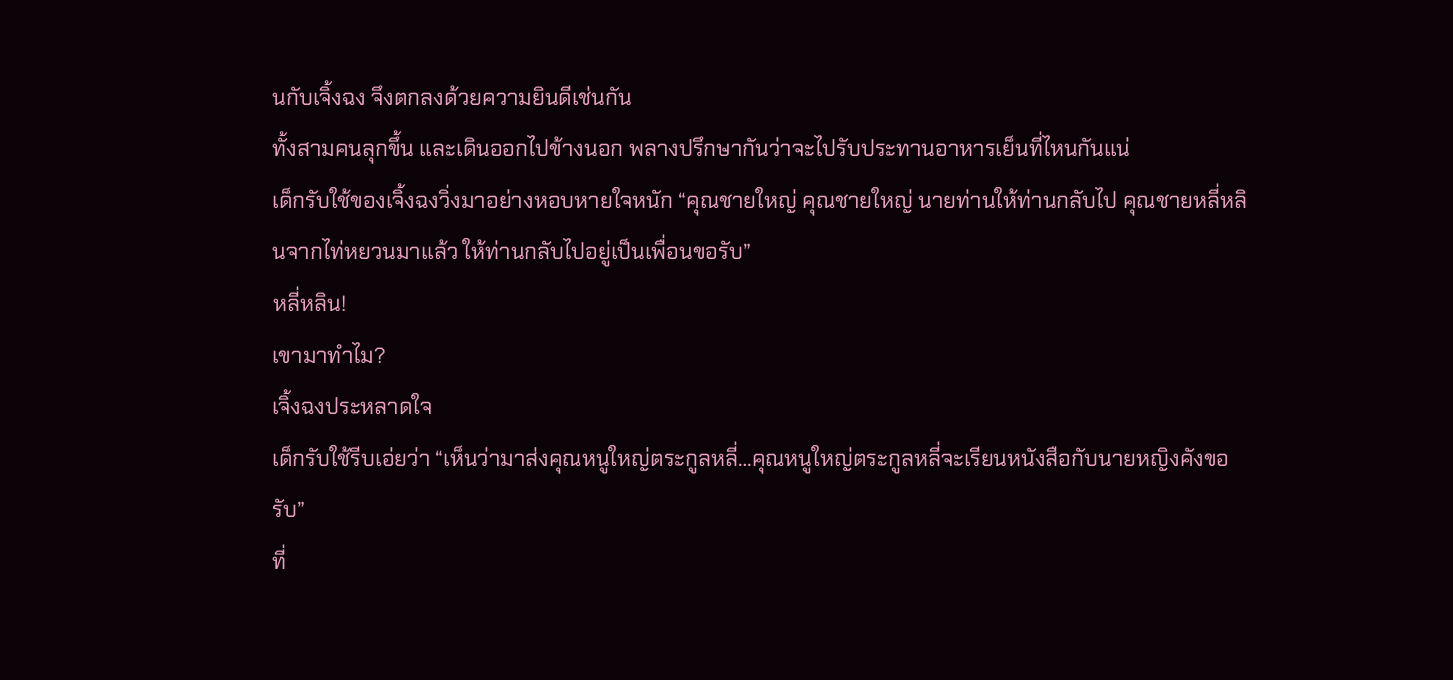นกับเจิ้งฉง จึงตกลงด้วยความยินดีเช่นกัน
ทั้งสามคนลุกขึ้น และเดินออกไปข้างนอก พลางปรึกษากันว่าจะไปรับประทานอาหารเย็นที่ไหนกันแน่
เด็กรับใช้ของเจิ้งฉงวิ่งมาอย่างหอบหายใจหนัก “คุณชายใหญ่ คุณชายใหญ่ นายท่านให้ท่านกลับไป คุณชายหลี่หลินจากไท่หยวนมาแล้ว ให้ท่านกลับไปอยู่เป็นเพื่อนขอรับ”
หลี่หลิน!
เขามาทำไม?
เจิ้งฉงประหลาดใจ
เด็กรับใช้รีบเอ่ยว่า “เห็นว่ามาส่งคุณหนูใหญ่ตระกูลหลี่…คุณหนูใหญ่ตระกูลหลี่จะเรียนหนังสือกับนายหญิงคังขอรับ”
ที่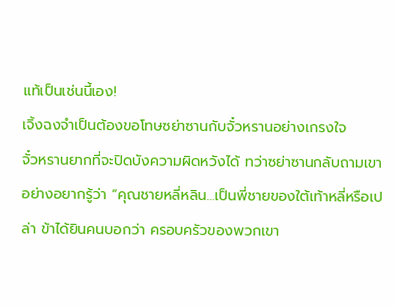แท้เป็นเช่นนี้เอง!
เจิ้งฉงจำเป็นต้องขอโทษซย่าซานกับจั๋วหรานอย่างเกรงใจ
จั๋วหรานยากที่จะปิดบังความผิดหวังได้ ทว่าซย่าซานกลับถามเขาอย่างอยากรู้ว่า “คุณชายหลี่หลิน…เป็นพี่ชายของใต้เท้าหลี่หรือเปล่า ข้าได้ยินคนบอกว่า ครอบครัวของพวกเขา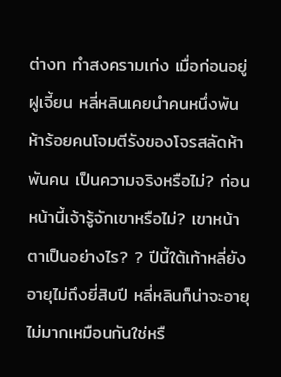ต่างท ทำสงครามเก่ง เมื่อก่อนอยู่ฝูเจี้ยน หลี่หลินเคยนำคนหนึ่งพันห้าร้อยคนโจมตีรังของโจรสลัดห้าพันคน เป็นความจริงหรือไม่? ก่อนหน้านี้เจ้ารู้จักเขาหรือไม่? เขาหน้าตาเป็นอย่างไร? ? ปีนี้ใต้เท้าหลี่ยังอายุไม่ถึงยี่สิบปี หลี่หลินก็น่าจะอายุไม่มากเหมือนกันใช่หรื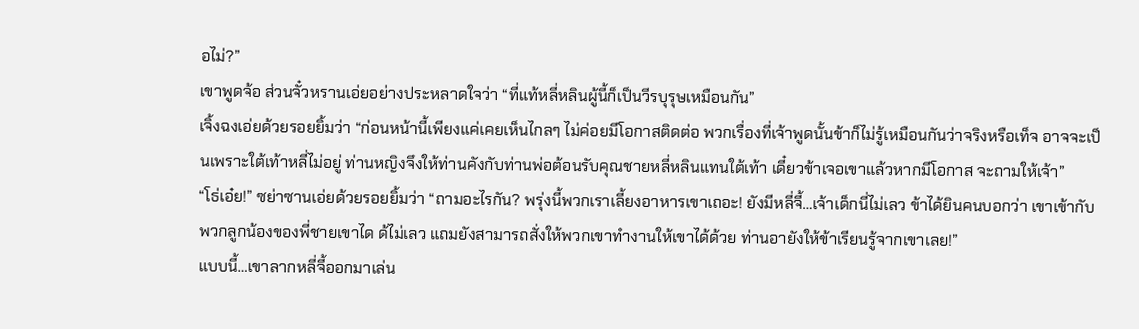อไม่?”
เขาพูดจ้อ ส่วนจั๋วหรานเอ่ยอย่างประหลาดใจว่า “ที่แท้หลี่หลินผู้นี้ก็เป็นวีรบุรุษเหมือนกัน”
เจิ้งฉงเอ่ยด้วยรอยยิ้มว่า “ก่อนหน้านี้เพียงแค่เคยเห็นไกลๆ ไม่ค่อยมีโอกาสติดต่อ พวกเรื่องที่เจ้าพูดนั้นข้าก็ไม่รู้เหมือนกันว่าจริงหรือเท็จ อาจจะเป็นเพราะใต้เท้าหลี่ไม่อยู่ ท่านหญิงจึงให้ท่านคังกับท่านพ่อต้อนรับคุณชายหลี่หลินแทนใต้เท้า เดี๋ยวข้าเจอเขาแล้วหากมีโอกาส จะถามให้เจ้า”
“โธ่เอ๋ย!” ซย่าซานเอ่ยด้วยรอยยิ้มว่า “ถามอะไรกัน? พรุ่งนี้พวกเราเลี้ยงอาหารเขาเถอะ! ยังมีหลี่จี้…เจ้าเด็กนี่ไม่เลว ข้าได้ยินคนบอกว่า เขาเข้ากับพวกลูกน้องของพี่ชายเขาได ด้ไม่เลว แถมยังสามารถสั่งให้พวกเขาทำงานให้เขาได้ด้วย ท่านอายังให้ข้าเรียนรู้จากเขาเลย!”
แบบนี้…เขาลากหลี่จี้ออกมาเล่น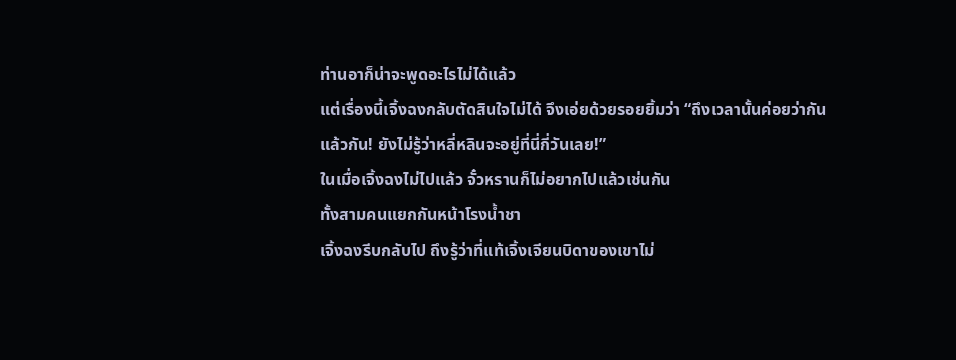ท่านอาก็น่าจะพูดอะไรไม่ได้แล้ว
แต่เรื่องนี้เจิ้งฉงกลับตัดสินใจไม่ได้ จึงเอ่ยด้วยรอยยิ้มว่า “ถึงเวลานั้นค่อยว่ากันแล้วกัน! ยังไม่รู้ว่าหลี่หลินจะอยู่ที่นี่กี่วันเลย!”
ในเมื่อเจิ้งฉงไม่ไปแล้ว จั๋วหรานก็ไม่อยากไปแล้วเช่นกัน
ทั้งสามคนแยกกันหน้าโรงน้ำชา
เจิ้งฉงรีบกลับไป ถึงรู้ว่าที่แท้เจิ้งเจียนบิดาของเขาไม่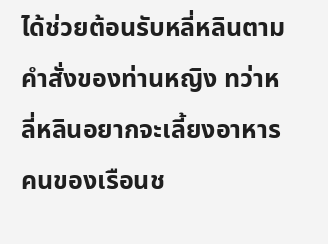ได้ช่วยต้อนรับหลี่หลินตามคำสั่งของท่านหญิง ทว่าหลี่หลินอยากจะเลี้ยงอาหารคนของเรือนช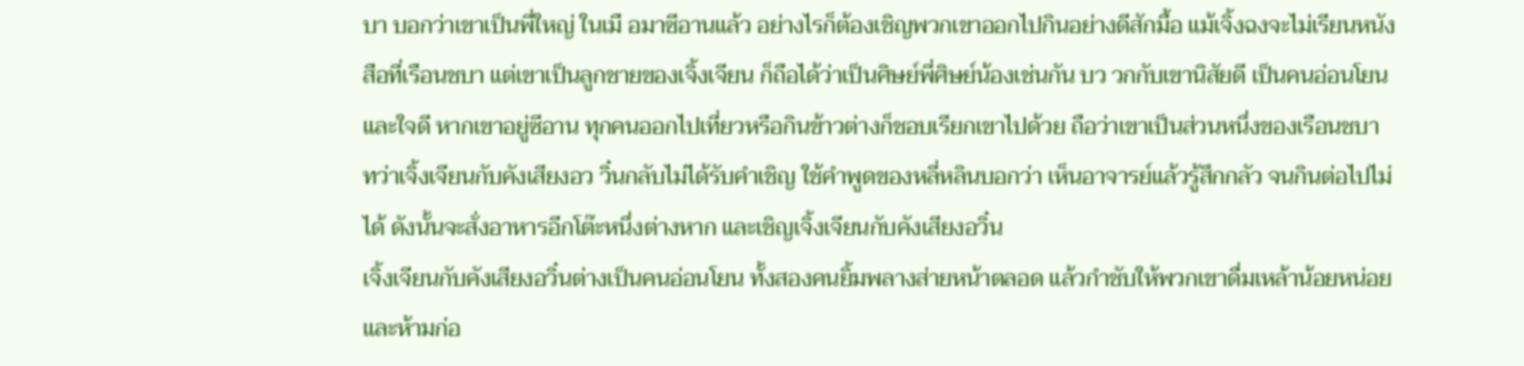บา บอกว่าเขาเป็นพี่ใหญ่ ในเมื อมาซีอานแล้ว อย่างไรก็ต้องเชิญพวกเขาออกไปกินอย่างดีสักมื้อ แม้เจิ้งฉงจะไม่เรียนหนังสือที่เรือนชบา แต่เขาเป็นลูกชายของเจิ้งเจียน ก็ถือได้ว่าเป็นศิษย์พี่ศิษย์น้องเช่นกัน บว วกกับเขานิสัยดี เป็นคนอ่อนโยนและใจดี หากเขาอยู่ซีอาน ทุกคนออกไปเที่ยวหรือกินข้าวต่างก็ชอบเรียกเขาไปด้วย ถือว่าเขาเป็นส่วนหนึ่งของเรือนชบา ทว่าเจิ้งเจียนกับคังเสียงอว วิ๋นกลับไม่ได้รับคำเชิญ ใช้คำพูดของหลี่หลินบอกว่า เห็นอาจารย์แล้วรู้สึกกลัว จนกินต่อไปไม่ได้ ดังนั้นจะสั่งอาหารอีกโต๊ะหนึ่งต่างหาก และเชิญเจิ้งเจียนกับคังเสียงอวิ๋น
เจิ้งเจียนกับคังเสียงอวิ๋นต่างเป็นคนอ่อนโยน ทั้งสองคนยิ้มพลางส่ายหน้าตลอด แล้วกำชับให้พวกเขาดื่มเหล้าน้อยหน่อย และห้ามก่อ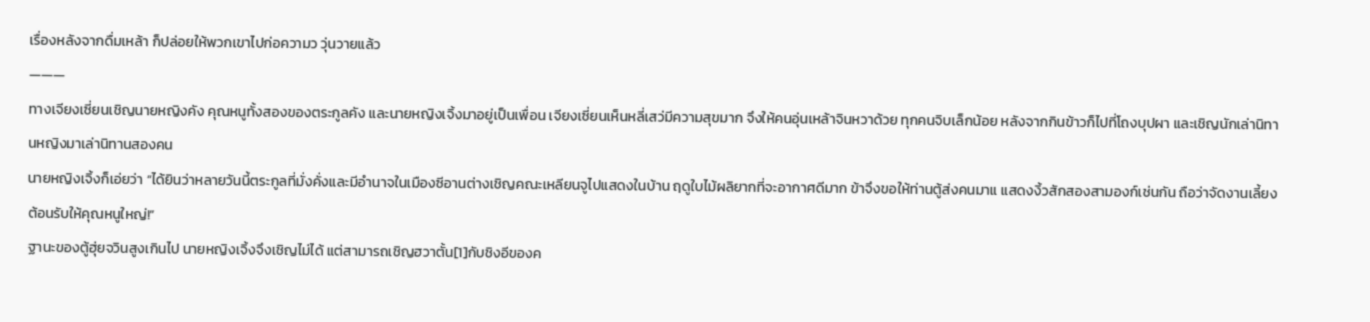เรื่องหลังจากดื่มเหล้า ก็ปล่อยให้พวกเขาไปก่อความว วุ่นวายแล้ว
———
ทางเจียงเซี่ยนเชิญนายหญิงคัง คุณหนูทั้งสองของตระกูลคัง และนายหญิงเจิ้งมาอยู่เป็นเพื่อน เจียงเซี่ยนเห็นหลี่เสว่มีความสุขมาก จึงให้คนอุ่นเหล้าจินหวาด้วย ทุกคนจิบเล็กน้อย หลังจากกินข้าวก็ไปที่โถงบุปผา และเชิญนักเล่านิทานหญิงมาเล่านิทานสองคน
นายหญิงเจิ้งก็เอ่ยว่า “ได้ยินว่าหลายวันนี้ตระกูลที่มั่งคั่งและมีอำนาจในเมืองซีอานต่างเชิญคณะเหลียนจูไปแสดงในบ้าน ฤดูใบไม้ผลิยากที่จะอากาศดีมาก ข้าจึงขอให้ท่านตู้ส่งคนมาแ แสดงงิ้วสักสองสามองก์เช่นกัน ถือว่าจัดงานเลี้ยงต้อนรับให้คุณหนูใหญ่!”
ฐานะของตู้ฮุ่ยจวินสูงเกินไป นายหญิงเจิ้งจึงเชิญไม่ได้ แต่สามารถเชิญฮวาตั้น[1]กับชิงอีของค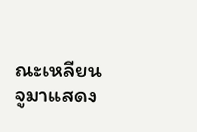ณะเหลียนจูมาแสดง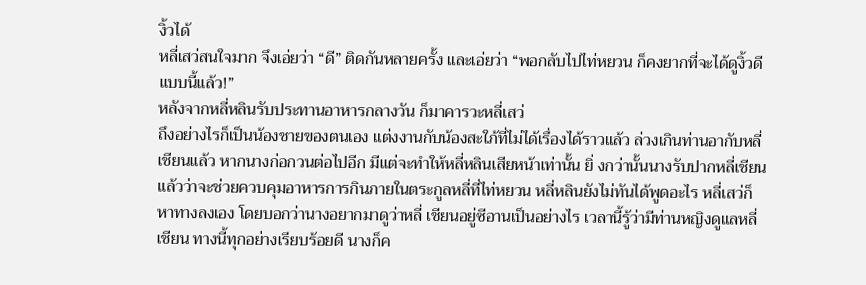งิ้วได้
หลี่เสว่สนใจมาก จึงเอ่ยว่า “ดี” ติดกันหลายครั้ง และเอ่ยว่า “พอกลับไปไท่หยวน ก็คงยากที่จะได้ดูงิ้วดีแบบนี้แล้ว!”
หลังจากหลี่หลินรับประทานอาหารกลางวัน ก็มาคารวะหลี่เสว่
ถึงอย่างไรก็เป็นน้องชายของตนเอง แต่งงานกับน้องสะใภ้ที่ไม่ได้เรื่องได้ราวแล้ว ล่วงเกินท่านอากับหลี่เชียนแล้ว หากนางก่อกวนต่อไปอีก มีแต่จะทำให้หลี่หลินเสียหน้าเท่านั้น ยิ่ งกว่านั้นนางรับปากหลี่เชียนแล้วว่าจะช่วยควบคุมอาหารการกินภายในตระกูลหลี่ที่ไท่หยวน หลี่หลินยังไม่ทันได้พูดอะไร หลี่เสว่ก็หาทางลงเอง โดยบอกว่านางอยากมาดูว่าหลี่ เชียนอยู่ซีอานเป็นอย่างไร เวลานี้รู้ว่ามีท่านหญิงดูแลหลี่เชียน ทางนี้ทุกอย่างเรียบร้อยดี นางก็ค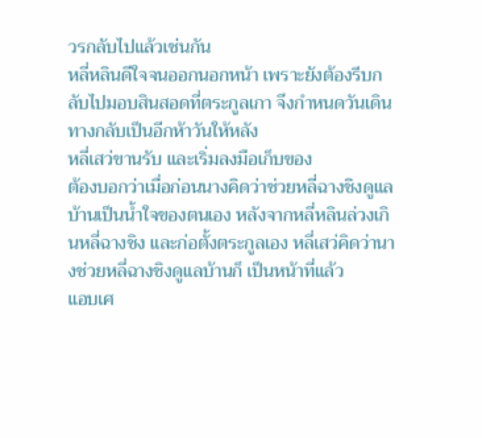วรกลับไปแล้วเช่นกัน
หลี่หลินดีใจจนออกนอกหน้า เพราะยังต้องรีบกลับไปมอบสินสอดที่ตระกูลเกา จึงกำหนดวันเดินทางกลับเป็นอีกห้าวันให้หลัง
หลี่เสว่ขานรับ และเริ่มลงมือเก็บของ
ต้องบอกว่าเมื่อก่อนนางคิดว่าช่วยหลี่ฉางชิงดูแลบ้านเป็นน้ำใจของตนเอง หลังจากหลี่หลินล่วงเกินหลี่ฉางชิง และก่อตั้งตระกูลเอง หลี่เสว่คิดว่านางช่วยหลี่ฉางชิงดูแลบ้านก็ เป็นหน้าที่แล้ว
แอบเศ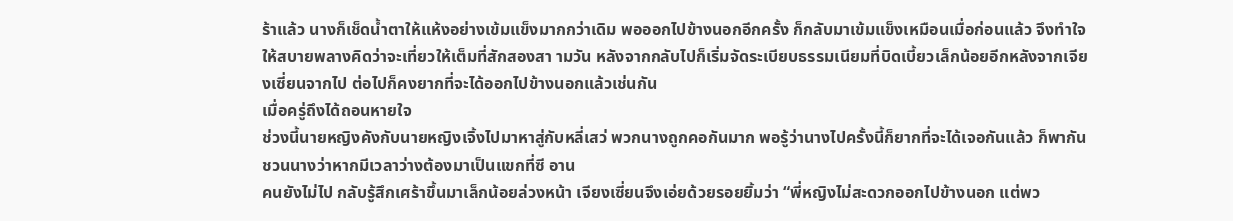ร้าแล้ว นางก็เช็ดน้ำตาให้แห้งอย่างเข้มแข็งมากกว่าเดิม พอออกไปข้างนอกอีกครั้ง ก็กลับมาเข้มแข็งเหมือนเมื่อก่อนแล้ว จึงทำใจให้สบายพลางคิดว่าจะเที่ยวให้เต็มที่สักสองสา ามวัน หลังจากกลับไปก็เริ่มจัดระเบียบธรรมเนียมที่บิดเบี้ยวเล็กน้อยอีกหลังจากเจียงเซี่ยนจากไป ต่อไปก็คงยากที่จะได้ออกไปข้างนอกแล้วเช่นกัน
เมื่อครู่ถึงได้ถอนหายใจ
ช่วงนี้นายหญิงคังกับนายหญิงเจิ้งไปมาหาสู่กับหลี่เสว่ พวกนางถูกคอกันมาก พอรู้ว่านางไปครั้งนี้ก็ยากที่จะได้เจอกันแล้ว ก็พากันชวนนางว่าหากมีเวลาว่างต้องมาเป็นแขกที่ซี อาน
คนยังไม่ไป กลับรู้สึกเศร้าขึ้นมาเล็กน้อยล่วงหน้า เจียงเซี่ยนจึงเอ่ยด้วยรอยยิ้มว่า “พี่หญิงไม่สะดวกออกไปข้างนอก แต่พว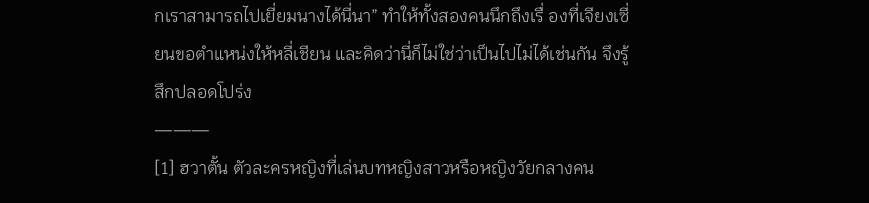กเราสามารถไปเยี่ยมนางได้นี่นา” ทำให้ทั้งสองคนนึกถึงเรื่ องที่เจียงเซี่ยนขอตำแหน่งให้หลี่เชียน และคิดว่านี่ก็ไม่ใช่ว่าเป็นไปไม่ได้เช่นกัน จึงรู้สึกปลอดโปร่ง
———
[1] ฮวาตั้น ตัวละครหญิงที่เล่นบทหญิงสาวหรือหญิงวัยกลางคน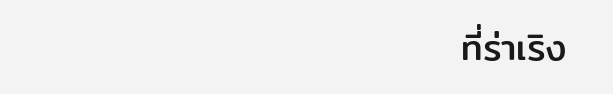ที่ร่าเริง